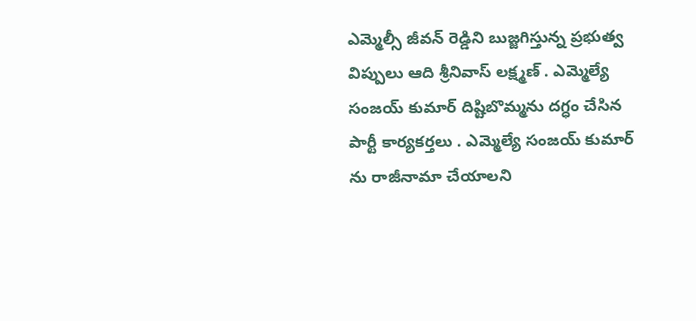ఎమ్మెల్సీ జీవన్ రెడ్డిని బుజ్జగిస్తున్న ప్రభుత్వ విప్పులు ఆది శ్రీనివాస్ లక్ష్మణ్ . ఎమ్మెల్యే సంజయ్ కుమార్ దిష్టిబొమ్మను దగ్ధం చేసిన పార్టీ కార్యకర్తలు . ఎమ్మెల్యే సంజయ్ కుమార్ ను రాజీనామా చేయాలని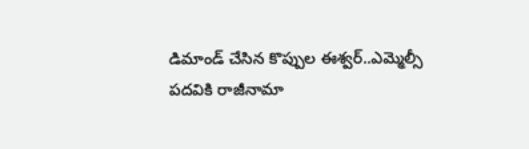డిమాండ్ చేసిన కొప్పుల ఈశ్వర్..ఎమ్మెల్సీ పదవికి రాజీనామా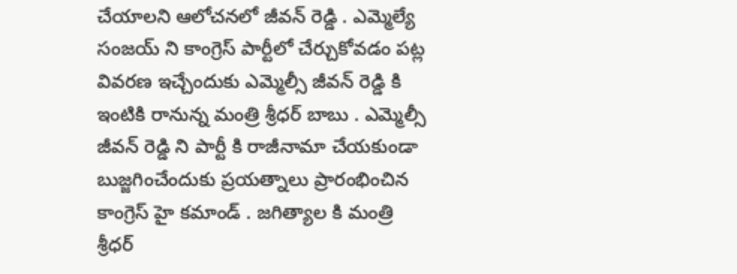చేయాలని ఆలోచనలో జీవన్ రెడ్డి . ఎమ్మెల్యే సంజయ్ ని కాంగ్రెస్ పార్టీలో చేర్చుకోవడం పట్ల వివరణ ఇచ్చేందుకు ఎమ్మెల్సీ జీవన్ రెడ్డి కి ఇంటికి రానున్న మంత్రి శ్రీధర్ బాబు . ఎమ్మెల్సీ జీవన్ రెడ్డి ని పార్టీ కి రాజీనామా చేయకుండా బుజ్జగించేందుకు ప్రయత్నాలు ప్రారంభించిన కాంగ్రెస్ హై కమాండ్ . జగిత్యాల కి మంత్రి శ్రీధర్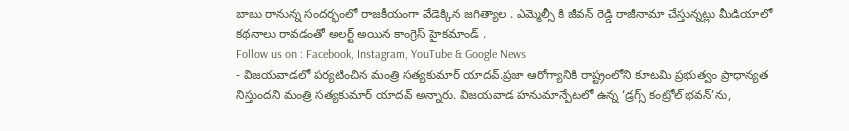బాబు రానున్న సందర్భంలో రాజకీయంగా వేడెక్కిన జగిత్యాల . ఎమ్మెల్సీ కి జీవన్ రెడ్డి రాజీనామా చేస్తున్నట్లు మీడియాలో కథనాలు రావడంతో అలర్ట్ అయిన కాంగ్రెస్ హైకమాండ్ .
Follow us on : Facebook, Instagram, YouTube & Google News
- విజయవాడలో పర్యటించిన మంత్రి సత్యకుమార్ యాదవ్.ప్రజా ఆరోగ్యానికి రాష్ట్రంలోని కూటమి ప్రభుత్వం ప్రాధాన్యత నిస్తుందని మంత్రి సత్యకుమార్ యాదవ్ అన్నారు. విజయవాడ హనుమాన్పేటలో ఉన్న ‘డ్రగ్స్ కంట్రోల్ భవన్’ను,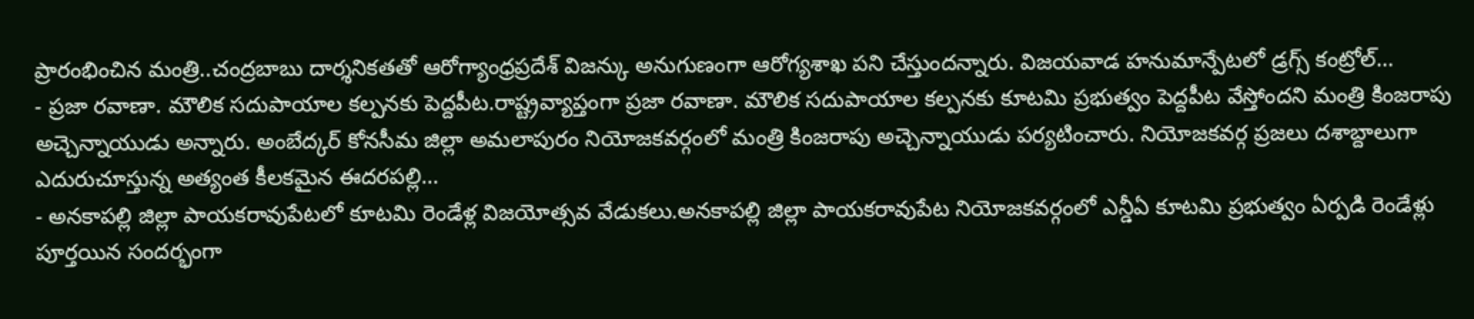ప్రారంభించిన మంత్రి..చంద్రబాబు దార్శనికతతో ఆరోగ్యాంధ్రప్రదేశ్ విజన్కు అనుగుణంగా ఆరోగ్యశాఖ పని చేస్తుందన్నారు. విజయవాడ హనుమాన్పేటలో డ్రగ్స్ కంట్రోల్…
- ప్రజా రవాణా. మౌలిక సదుపాయాల కల్పనకు పెద్దపీట.రాష్ట్రవ్యాప్తంగా ప్రజా రవాణా. మౌలిక సదుపాయాల కల్పనకు కూటమి ప్రభుత్వం పెద్దపీట వేస్తోందని మంత్రి కింజరాపు అచ్చెన్నాయుడు అన్నారు. అంబేద్కర్ కోనసీమ జిల్లా అమలాపురం నియోజకవర్గంలో మంత్రి కింజరాపు అచ్చెన్నాయుడు పర్యటించారు. నియోజకవర్గ ప్రజలు దశాబ్దాలుగా ఎదురుచూస్తున్న అత్యంత కీలకమైన ఈదరపల్లి…
- అనకాపల్లి జిల్లా పాయకరావుపేటలో కూటమి రెండేళ్ల విజయోత్సవ వేడుకలు.అనకాపల్లి జిల్లా పాయకరావుపేట నియోజకవర్గంలో ఎన్డీఏ కూటమి ప్రభుత్వం ఏర్పడి రెండేళ్లు పూర్తయిన సందర్భంగా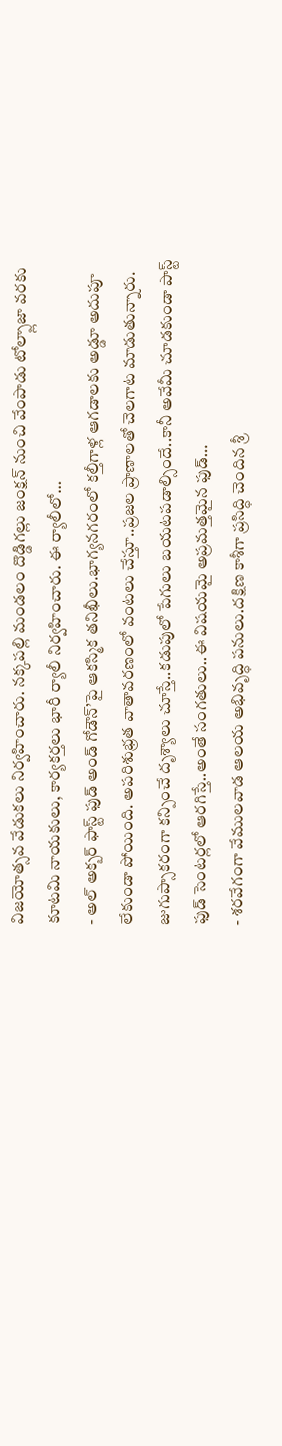విజయోత్సవ వేడుకలు నిర్వహించారు. నక్కపల్లి మండలం దొడ్డిగల్లు జంక్షన్ నుంచి వేంపాడు టోల్ప్లాజా వరకు కూటమి నాయకులు, కార్యకర్తలు భారీ ర్యాలీ నిర్వహించారు. ఈ ర్యాలీలో…
- అల్ అక్బర్ ఫాస్ట్ ఫుడ్ అండ్ గోడౌన్’పై ఆకస్మిక తనిఖీలు.భాగ్యనగరంలో కల్తీగాళ్ల ఆగడాలకు అడ్డూ అదుపూ లేకుండా పోయింది. అపరిశుభ్రత వాతావరణంలో వంటలు చేస్తూ..ప్రజల ప్రాణాలతో చెలగాట మాడుతున్నారు. జుగుప్సాకరంగా కన్పించే దృశ్యాలు చూస్తే..కడుపులో పేగులు బయటపడాల్సిందే..కానీ అవేమీ చూడకుండా పాస్ట్ ఫుడ్ సెంటర్లలో ఆరగిస్తే..అంతే సంగతులు..ఈ విషయమై అప్రమత్తమైన ఫుడ్…
- శరవేగంగా వేములవాడ ఆలయ అభివృద్ధి పనులు.దక్షిణ కాశీగా ప్రసిద్ధి చెందిన శ్రీ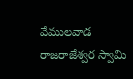వేములవాడ రాజరాజేశ్వర స్వామి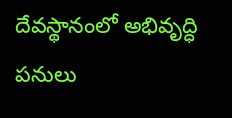దేవస్థానంలో అభివృద్ధి పనులు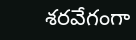శరవేగంగా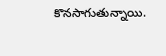కొనసాగుతున్నాయి.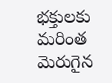భక్తులకు మరింత మెరుగైన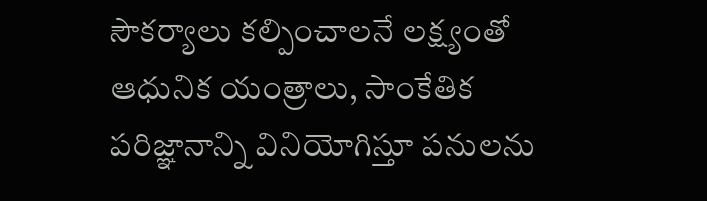సౌకర్యాలు కల్పించాలనే లక్ష్యంతో ఆధునిక యంత్రాలు, సాంకేతిక పరిజ్ఞానాన్ని వినియోగిస్తూ పనులను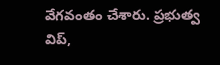వేగవంతం చేశారు. ప్రభుత్వ విప్,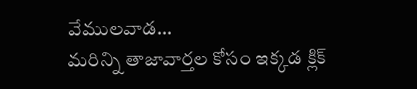వేములవాడ…
మరిన్ని తాజావార్తల కోసం ఇక్కడ క్లిక్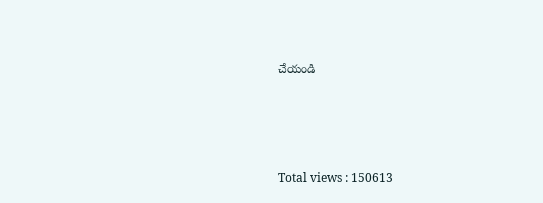చేయండి






Total views : 150613